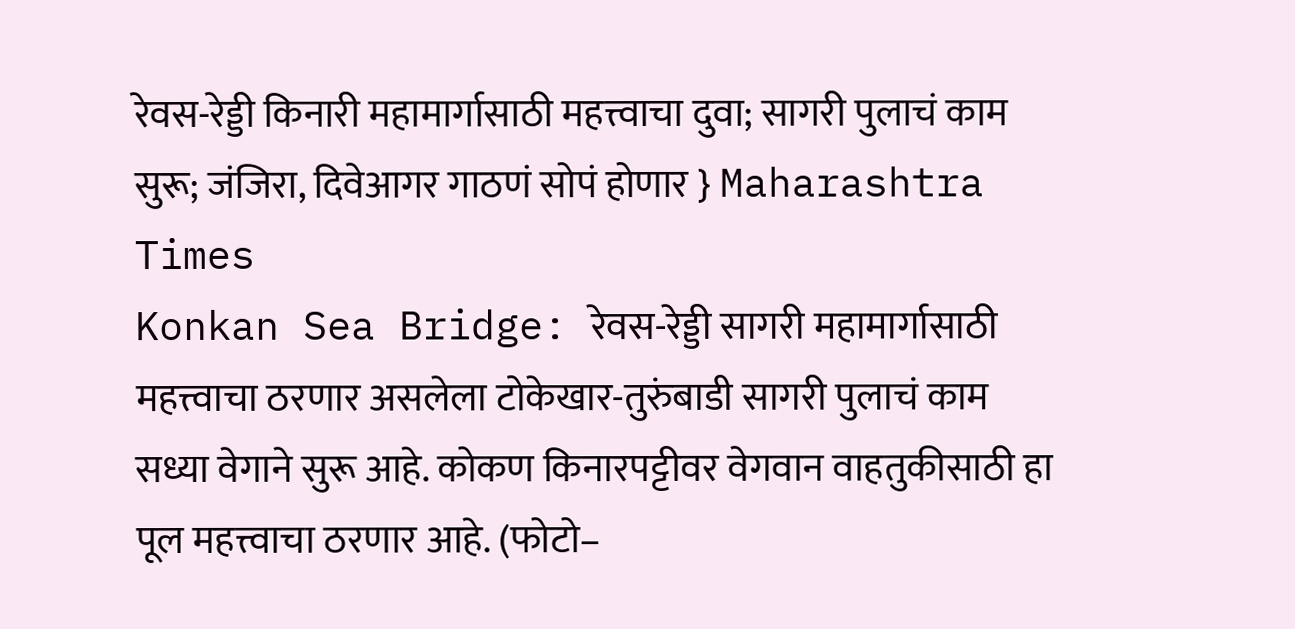रेवस-रेड्डी किनारी महामार्गासाठी महत्त्वाचा दुवा; सागरी पुलाचं काम सुरू; जंजिरा, दिवेआगर गाठणं सोपं होणार } Maharashtra Times
Konkan Sea Bridge: रेवस-रेड्डी सागरी महामार्गासाठी महत्त्वाचा ठरणार असलेला टोकेखार-तुरुंबाडी सागरी पुलाचं काम सध्या वेगाने सुरू आहे. कोकण किनारपट्टीवर वेगवान वाहतुकीसाठी हा पूल महत्त्वाचा ठरणार आहे. (फोटो–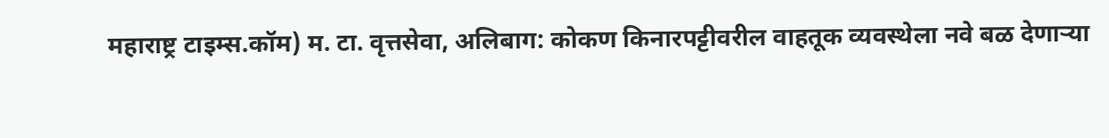महाराष्ट्र टाइम्स.कॉम) म. टा. वृत्तसेवा, अलिबाग: कोकण किनारपट्टीवरील वाहतूक व्यवस्थेला नवे बळ देणाऱ्या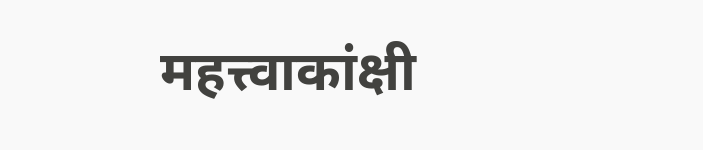महत्त्वाकांक्षी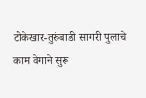टोकेखार-तुरुंबाडी सागरी पुलाचे काम वेगाने सुरू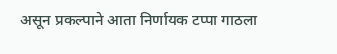असून प्रकल्पाने आता निर्णायक टप्पा गाठला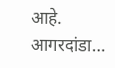आहे. आगरदांडा…